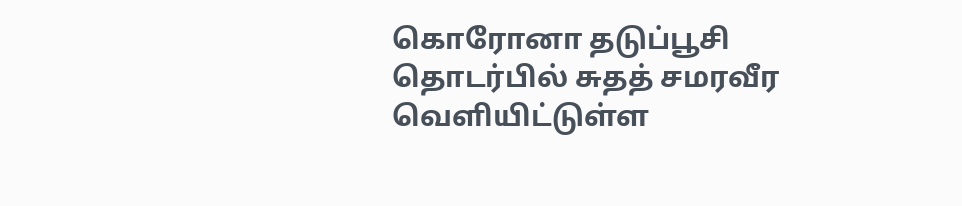கொரோனா தடுப்பூசி தொடர்பில் சுதத் சமரவீர வெளியிட்டுள்ள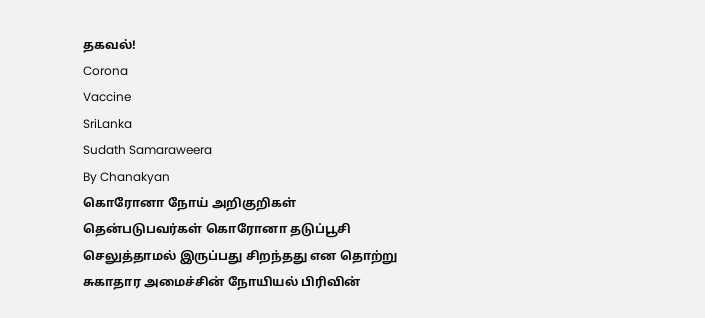தகவல்!
Corona
Vaccine
SriLanka
Sudath Samaraweera
By Chanakyan
கொரோனா நோய் அறிகுறிகள் தென்படுபவர்கள் கொரோனா தடுப்பூசி செலுத்தாமல் இருப்பது சிறந்தது என தொற்று சுகாதார அமைச்சின் நோயியல் பிரிவின்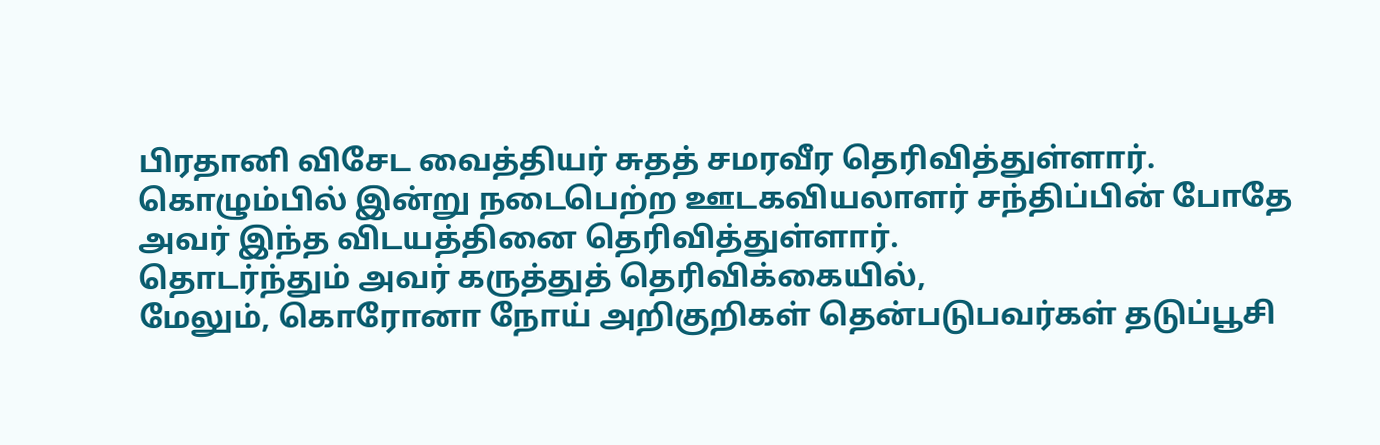பிரதானி விசேட வைத்தியர் சுதத் சமரவீர தெரிவித்துள்ளார்.
கொழும்பில் இன்று நடைபெற்ற ஊடகவியலாளர் சந்திப்பின் போதே அவர் இந்த விடயத்தினை தெரிவித்துள்ளார்.
தொடர்ந்தும் அவர் கருத்துத் தெரிவிக்கையில்,
மேலும், கொரோனா நோய் அறிகுறிகள் தென்படுபவர்கள் தடுப்பூசி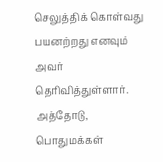செலுத்திக் கொள்வது பயனற்றது எனவும் அவர் தெரிவித்துள்ளார். அத்தோடு, பொதுமக்கள்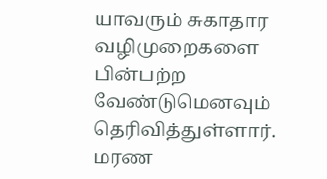யாவரும் சுகாதார வழிமுறைகளை பின்பற்ற வேண்டுமெனவும் தெரிவித்துள்ளார்.
மரண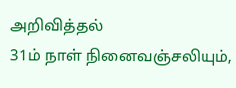அறிவித்தல்
31ம் நாள் நினைவஞ்சலியும்,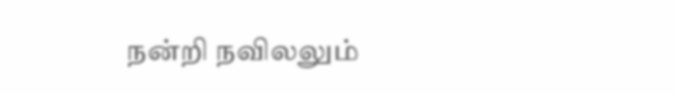நன்றி நவிலலும்